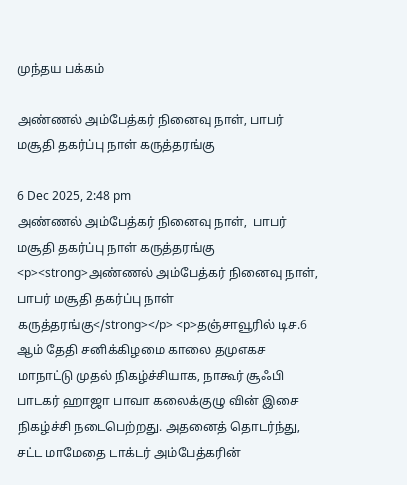முந்தய பக்கம்

அண்ணல் அம்பேத்கர் நினைவு நாள், பாபர் மசூதி தகர்ப்பு நாள் கருத்தரங்கு

6 Dec 2025, 2:48 pm
அண்ணல் அம்பேத்கர் நினைவு நாள்,  பாபர் மசூதி தகர்ப்பு நாள் கருத்தரங்கு
<p><strong>அண்ணல் அம்பேத்கர் நினைவு நாள்,  பாபர் மசூதி தகர்ப்பு நாள் கருத்தரங்கு</strong></p> <p>தஞ்சாவூரில் டிச.6 ஆம் தேதி சனிக்கிழமை காலை தமுஎகச மாநாட்டு முதல் நிகழ்ச்சியாக, நாகூர் சூஃபி பாடகர் ஹாஜா பாவா கலைக்குழு வின் இசை நிகழ்ச்சி நடைபெற்றது. அதனைத் தொடர்ந்து,  சட்ட மாமேதை டாக்டர் அம்பேத்கரின்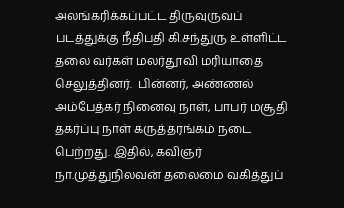அலங்கரிக்கப்பட்ட திருவுருவப் படத்துக்கு நீதிபதி கி.சந்துரு உள்ளிட்ட தலை வர்கள் மலர்தூவி மரியாதை செலுத்தினர்.  பின்னர், அண்ணல் அம்பேத்கர் நினைவு நாள், பாபர் மசூதி தகர்ப்பு நாள் கருத்தரங்கம் நடை பெற்றது. இதில், கவிஞர் நா.முத்துநிலவன் தலைமை வகித்துப்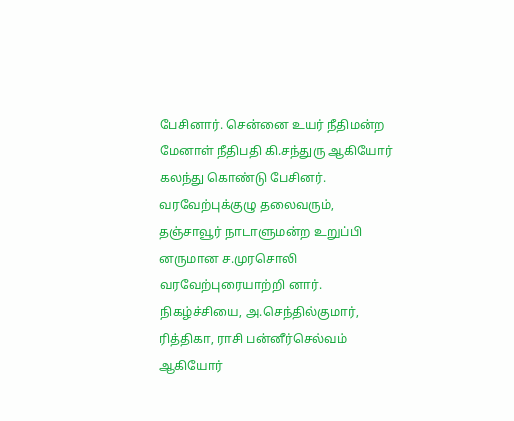பேசினார். சென்னை உயர் நீதிமன்ற மேனாள் நீதிபதி கி.சந்துரு ஆகியோர் கலந்து கொண்டு பேசினர். வரவேற்புக்குழு தலைவரும், தஞ்சாவூர் நாடாளுமன்ற உறுப்பி னருமான ச.முரசொலி வரவேற்புரையாற்றி னார். நிகழ்ச்சியை, அ.செந்தில்குமார், ரித்திகா, ராசி பன்னீர்செல்வம் ஆகியோர்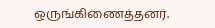ஒருங்கிணைத்தனர்.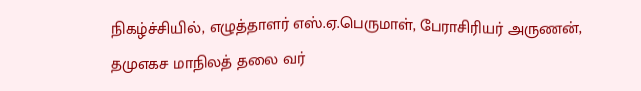நிகழ்ச்சியில், எழுத்தாளர் எஸ்.ஏ.பெருமாள், பேராசிரியர் அருணன், தமுஎகச மாநிலத் தலை வர்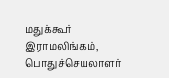மதுக்கூர் இராமலிங்கம், பொதுச்செயலாளர்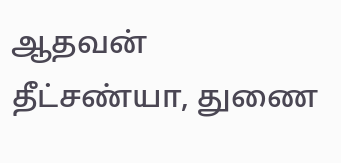ஆதவன் தீட்சண்யா, துணை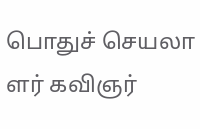பொதுச் செயலா ளர் கவிஞர்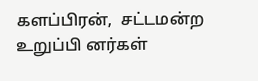களப்பிரன்,  சட்டமன்ற உறுப்பி னர்கள்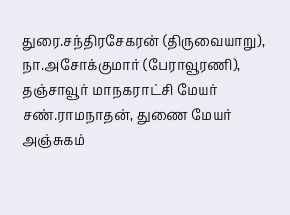துரை.சந்திரசேகரன் (திருவையாறு), நா.அசோக்குமார் (பேராவூரணி), தஞ்சாவூர் மாநகராட்சி மேயர் சண்.ராமநாதன், துணை மேயர் அஞ்சுகம்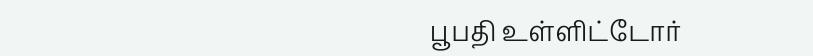பூபதி உள்ளிட்டோர்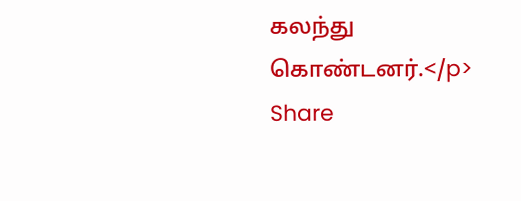கலந்து கொண்டனர்.</p>
Share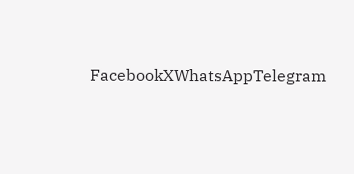FacebookXWhatsAppTelegram